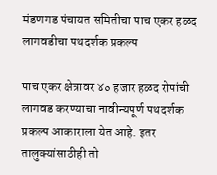मंडणगड पंचायत समितीचा पाच एकर हळद लागवडीचा पथदर्शक प्रकल्प

पाच एकर क्षेत्रावर ४० हजार हळद रोपांची लागवड करण्याचा नावीन्यपूर्ण पथदर्शक प्रकल्प आकाराला येत आहे. इतर तालुक्यांसाठीही तो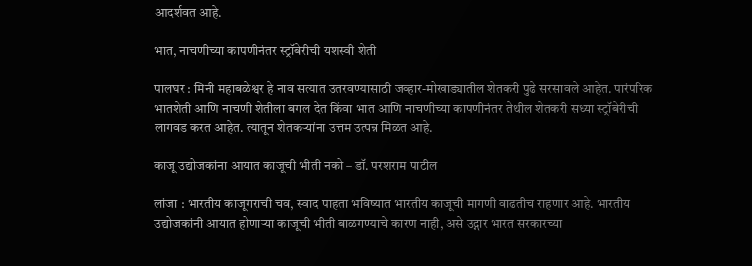आदर्शवत आहे.

भात, नाचणीच्या कापणीनंतर स्ट्रॉबेरीची यशस्वी शेती

पालघर : मिनी महाबळेश्वर हे नाव सत्यात उतरवण्यासाठी जव्हार-मोखाड्यातील शेतकरी पुढे सरसावले आहेत. पारंपरिक भातशेती आणि नाचणी शेतीला बगल देत किंवा भात आणि नाचणीच्या कापणीनंतर तेथील शेतकरी सध्या स्ट्रॉबेरीची लागवड करत आहेत. त्यातून शेतकऱ्यांना उत्तम उत्पन्न मिळत आहे.

काजू उद्योजकांना आयात काजूची भीती नको – डॉ. परशराम पाटील

लांजा : भारतीय काजूगराची चव, स्वाद पाहता भविष्यात भारतीय काजूची मागणी वाढतीच राहणार आहे. भारतीय उद्योजकांनी आयात होणाऱ्या काजूची भीती बाळगण्याचे कारण नाही, असे उद्गार भारत सरकारच्या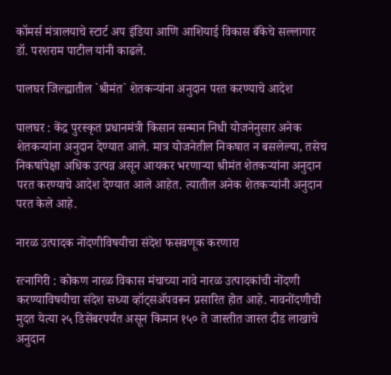कॉमर्स मंत्रालयाचे स्टार्ट अप इंडिया आणि आशियाई विकास बँकेचे सल्लागार डॉ. परशराम पाटील यांनी काढले.

पालघर जिल्ह्यातील `श्रीमंत` शेतकऱ्यांना अनुदान परत करण्याचे आदेश

पालघर : केंद्र पुरस्कृत प्रधानमंत्री किसान सन्मान निधी योजनेनुसार अनेक शेतकऱ्यांना अनुदान देण्यात आले. मात्र योजनेतील निकषात न बसलेल्या, तसेच निकषांपेक्षा अधिक उत्पन्न असून आयकर भरणाऱ्या श्रीमंत शेतकऱ्यांना अनुदान परत करण्याचे आदेश देण्यात आले आहेत. त्यातील अनेक शेतकऱ्यांनी अनुदान परत केले आहे.

नारळ उत्पादक नोंदणीविषयीचा संदेश फसवणूक करणारा

रत्नागिरी : कोकण नारळ विकास मंचाच्या नावे नारळ उत्पादकांची नोंदणी करण्याविषयीचा संदेश सध्या व्हॉट्सॲपवरून प्रसारित होत आहे. नावनोंदणीची मुदत येत्या २५ डिसेंबरपर्यंत असून किमान १५० ते जास्तीत जास्त दीड लाखाचे अनुदान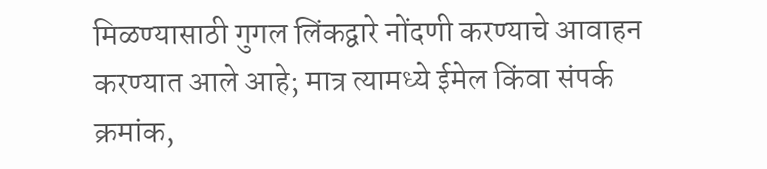मिळण्यासाठी गुगल लिंकद्वारे नोंदणी करण्याचे आवाहन करण्यात आले आहे; मात्र त्यामध्ये ईमेल किंवा संपर्क क्रमांक,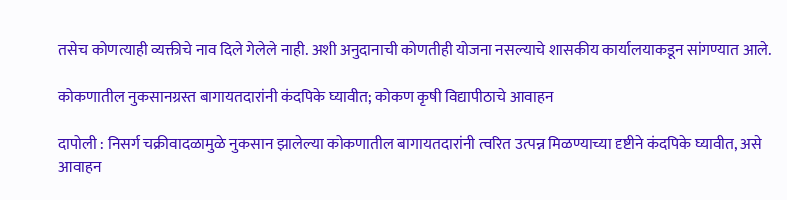तसेच कोणत्याही व्यक्तीचे नाव दिले गेलेले नाही. अशी अनुदानाची कोणतीही योजना नसल्याचे शासकीय कार्यालयाकडून सांगण्यात आले.

कोकणातील नुकसानग्रस्त बागायतदारांनी कंदपिके घ्यावीत; कोकण कृषी विद्यापीठाचे आवाहन

दापोली : निसर्ग चक्रीवादळामुळे नुकसान झालेल्या कोकणातील बागायतदारांनी त्वरित उत्पन्न मिळण्याच्या दृष्टीने कंदपिके घ्यावीत, असे आवाहन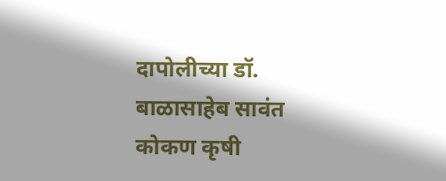दापोलीच्या डॉ. बाळासाहेब सावंत कोकण कृषी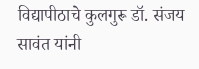विद्यापीठाचे कुलगुरू डॉ. संजय सावंत यांनी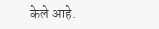केले आहे.